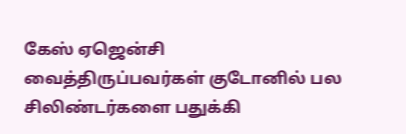கேஸ் ஏஜென்சி வைத்திருப்பவர்கள் குடோனில் பல சிலிண்டர்களை பதுக்கி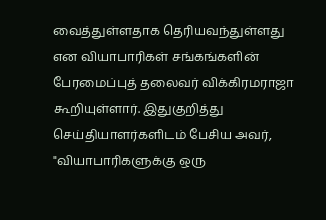வைத்துள்ளதாக தெரியவந்துள்ளது என வியாபாரிகள் சங்கங்களின் பேரமைப்புத் தலைவர் விக்கிரமராஜா கூறியுள்ளார். இதுகுறித்து செய்தியாளர்களிடம் பேசிய அவர், "வியாபாரிகளுக்கு ஒரு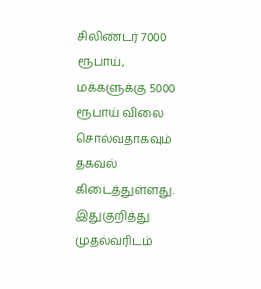சிலிண்டர் 7000 ரூபாய், மக்களுக்கு 5000 ரூபாய் விலை சொல்வதாகவும் தகவல் கிடைத்துள்ளது. இதுகுறித்து முதல்வரிடம்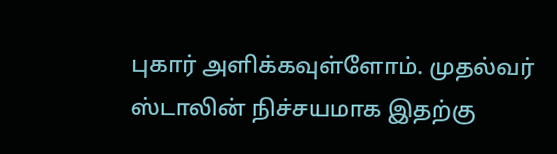புகார் அளிக்கவுள்ளோம். முதல்வர் ஸ்டாலின் நிச்சயமாக இதற்கு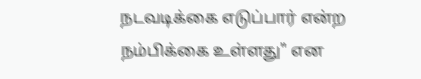நடவடிக்கை எடுப்பார் என்ற நம்பிக்கை உள்ளது" என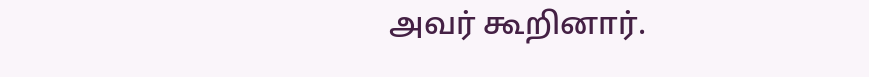அவர் கூறினார்.